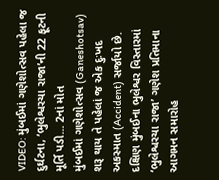VIDEO: મુંબઈમાં ગણેશોત્સવ પહેલા જ દુર્ઘટના, ‘ભુલેશ્વરચા રાજા’ની 22 ફૂટની મૂર્તિ પડી... 2નાં મોત
મુંબઈમાં ગણેશોત્સવ (Ganeshotsav) શરૂ થાય તે પહેલાં જ એક દુઃખદ અકસ્માત (Accident) સર્જાયો છે. દક્ષિણ મુંબઈના ભુલેશ્વર વિસ્તારમાં ‘ભુલેશ્વરચા રાજા’ ગણેશ પ્રતિમાના આગમન સમારોહ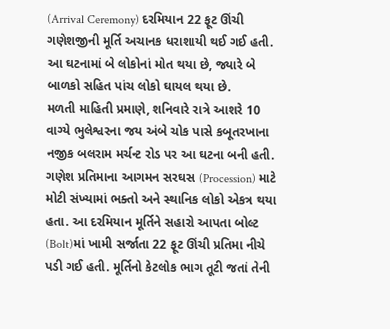(Arrival Ceremony) દરમિયાન 22 ફૂટ ઊંચી ગણેશજીની મૂર્તિ અચાનક ધરાશાયી થઈ ગઈ હતી. આ ઘટનામાં બે લોકોનાં મોત થયા છે, જ્યારે બે બાળકો સહિત પાંચ લોકો ઘાયલ થયા છે.
મળતી માહિતી પ્રમાણે, શનિવારે રાત્રે આશરે 10 વાગ્યે ભુલેશ્વરના જય અંબે ચોક પાસે કબૂતરખાના નજીક બલરામ મર્ચન્ટ રોડ પર આ ઘટના બની હતી. ગણેશ પ્રતિમાના આગમન સરઘસ (Procession) માટે મોટી સંખ્યામાં ભક્તો અને સ્થાનિક લોકો એકત્ર થયા હતા. આ દરમિયાન મૂર્તિને સહારો આપતા બોલ્ટ (Bolt)માં ખામી સર્જાતા 22 ફૂટ ઊંચી પ્રતિમા નીચે પડી ગઈ હતી. મૂર્તિનો કેટલોક ભાગ તૂટી જતાં તેની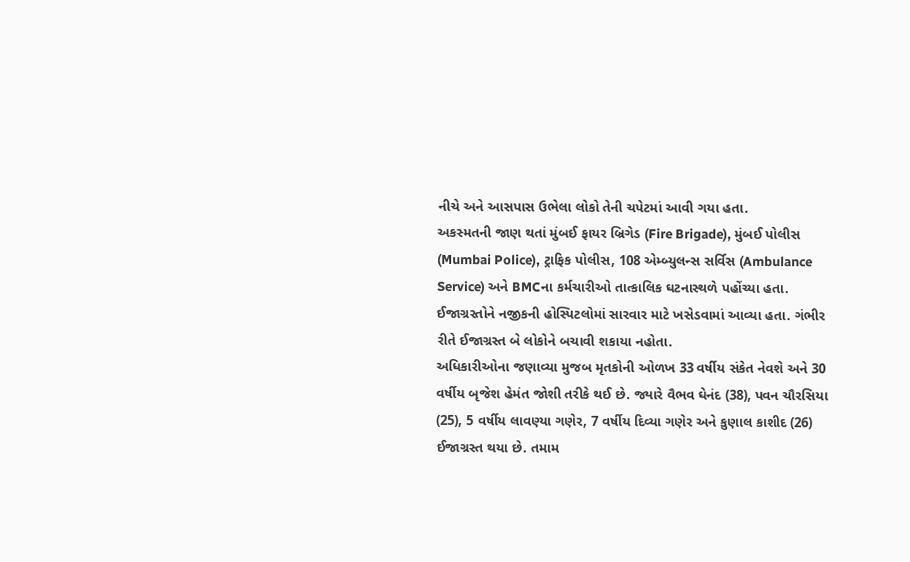નીચે અને આસપાસ ઉભેલા લોકો તેની ચપેટમાં આવી ગયા હતા.
અકસ્મતની જાણ થતાં મુંબઈ ફાયર બ્રિગેડ (Fire Brigade), મુંબઈ પોલીસ (Mumbai Police), ટ્રાફિક પોલીસ, 108 એમ્બ્યુલન્સ સર્વિસ (Ambulance Service) અને BMCના કર્મચારીઓ તાત્કાલિક ઘટનાસ્થળે પહોંચ્યા હતા. ઈજાગ્રસ્તોને નજીકની હોસ્પિટલોમાં સારવાર માટે ખસેડવામાં આવ્યા હતા. ગંભીર રીતે ઈજાગ્રસ્ત બે લોકોને બચાવી શકાયા નહોતા.
અધિકારીઓના જણાવ્યા મુજબ મૃતકોની ઓળખ 33 વર્ષીય સંકેત નેવશે અને 30 વર્ષીય બૃજેશ હેમંત જોશી તરીકે થઈ છે. જ્યારે વૈભવ ઘેનંદ (38), પવન ચૌરસિયા (25), 5 વર્ષીય લાવણ્યા ગણેર, 7 વર્ષીય દિવ્યા ગણેર અને કુણાલ કાશીદ (26) ઈજાગ્રસ્ત થયા છે. તમામ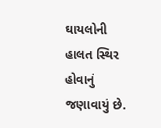ઘાયલોની હાલત સ્થિર હોવાનું જણાવાયું છે.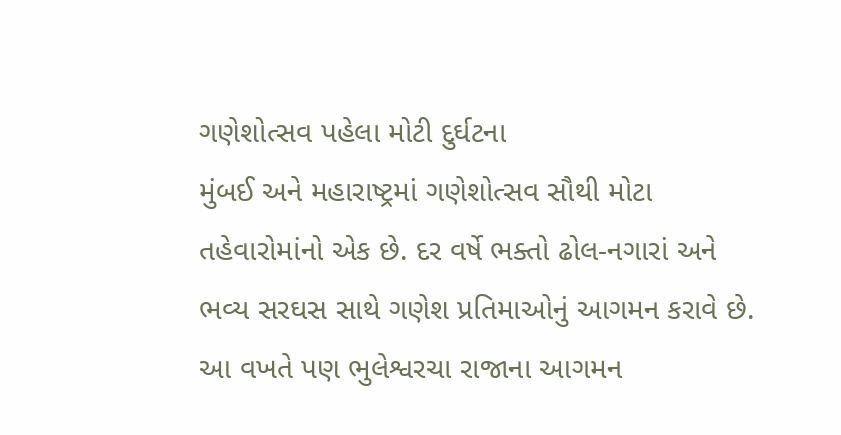ગણેશોત્સવ પહેલા મોટી દુર્ઘટના
મુંબઈ અને મહારાષ્ટ્રમાં ગણેશોત્સવ સૌથી મોટા તહેવારોમાંનો એક છે. દર વર્ષે ભક્તો ઢોલ-નગારાં અને ભવ્ય સરઘસ સાથે ગણેશ પ્રતિમાઓનું આગમન કરાવે છે. આ વખતે પણ ભુલેશ્વરચા રાજાના આગમન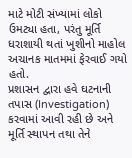માટે મોટી સંખ્યામાં લોકો ઉમટ્યા હતા, પરંતુ મૂર્તિ ધરાશાયી થતાં ખુશીનો માહોલ અચાનક માતમમાં ફેરવાઈ ગયો હતો.
પ્રશાસન દ્વારા હવે ઘટનાની તપાસ (Investigation) કરવામાં આવી રહી છે અને મૂર્તિ સ્થાપન તથા તેને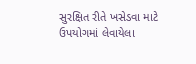સુરક્ષિત રીતે ખસેડવા માટે ઉપયોગમાં લેવાયેલા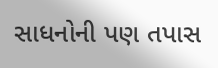સાધનોની પણ તપાસ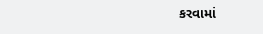કરવામાં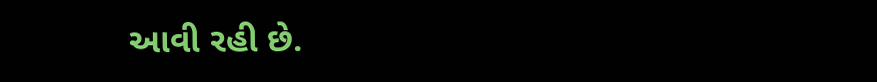આવી રહી છે.